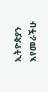ኢትዮጵያን እየመራችሁ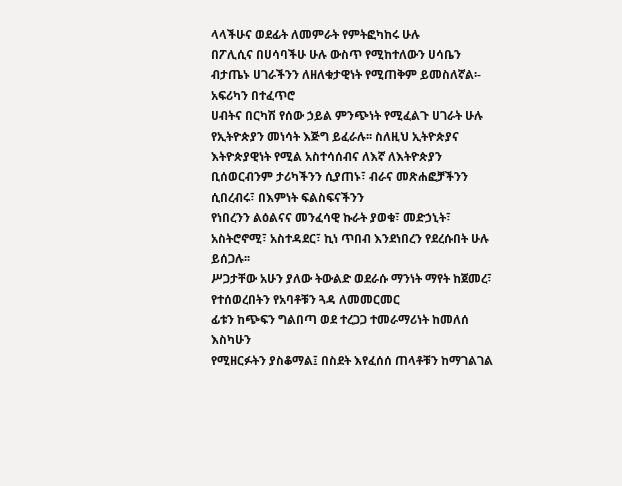ላላችሁና ወደፊት ለመምራት የምትፎካከሩ ሁሉ
በፖሊሲና በሀሳባችሁ ሁሉ ውስጥ የሚከተለውን ሀሳቤን ብታጤኑ ሀገራችንን ለዘለቁታዊነት የሚጠቅም ይመስለኛል፡-
አፍሪካን በተፈጥሮ
ሀብትና በርካሽ የሰው ኃይል ምንጭነት የሚፈልጉ ሀገራት ሁሉ የኢትዮጵያን መነሳት እጅግ ይፈራሉ፡፡ ስለዚህ ኢትዮጵያና እትዮጵያዊነት የሚል አስተሳሰብና ለእኛ ለእትዮጵያን ቢሰወርብንም ታሪካችንን ሲያጠኑ፣ ብራና መጽሐፎቻችንን ሲበረብሩ፣ በእምነት ፍልስፍናችንን
የነበረንን ልዕልናና መንፈሳዊ ኩራት ያወቁ፣ መድኃኒት፣ አስትሮኖሚ፣ አስተዳደር፣ ኪነ ጥበብ እንደነበረን የደረሱበት ሁሉ ይሰጋሉ፡፡
ሥጋታቸው አሁን ያለው ትውልድ ወደራሱ ማንነት ማየት ከጀመረ፣ የተሰወረበትን የአባቶቹን ጓዳ ለመመርመር
ፊቱን ከጭፍን ግልበጣ ወደ ተረጋጋ ተመራማሪነት ከመለሰ እስካሁን
የሚዘርፉትን ያስቆማል፤ በስደት እየፈሰሰ ጠላቶቹን ከማገልገል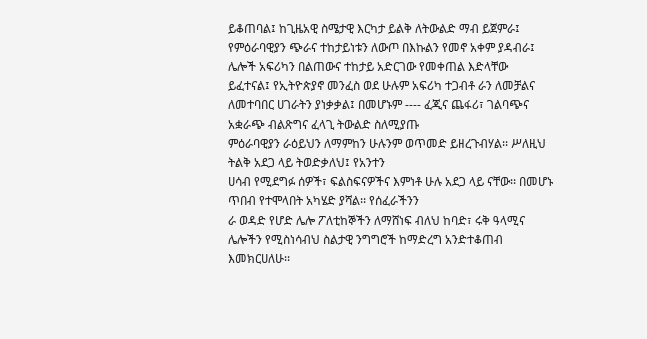ይቆጠባል፤ ከጊዜአዊ ስሜታዊ እርካታ ይልቅ ለትውልድ ማብ ይጀምራ፤
የምዕራባዊያን ጭራና ተከታይነቱን ለውጦ በእኩልን የመኖ አቀም ያዳብራ፤ ሌሎች አፍሪካን በልጠውና ተከታይ አድርገው የመቀጠል እድላቸው
ይፈተናል፤ የኢትዮጵያኖ መንፈስ ወደ ሁሉም አፍሪካ ተጋብቶ ራን ለመቻልና ለመተባበር ሀገራትን ያነቃቃል፤ በመሆኑም ---- ፈጂና ጨፋሪ፣ ገልባጭና አቋራጭ ብልጽግና ፈላጊ ትውልድ ስለሚያጡ
ምዕራባዊያን ራዕይህን ለማምከን ሁሉንም ወጥመድ ይዘረጉብሃል፡፡ ሥለዚህ ትልቅ አደጋ ላይ ትወድቃለህ፤ የአንተን
ሀሳብ የሚደግፉ ሰዎች፣ ፍልስፍናዎችና እምነቶ ሁሉ አደጋ ላይ ናቸው፡፡ በመሆኑ ጥበብ የተሞላበት አካሄድ ያሻል፡፡ የሰፈራችንን
ራ ወዳድ የሆድ ሌሎ ፖለቲከኞችን ለማሸነፍ ብለህ ከባድ፣ ሩቅ ዓላሚና ሌሎችን የሚስነሳብህ ስልታዊ ንግግሮች ከማድረግ አንድተቆጠብ
እመክርሀለሁ፡፡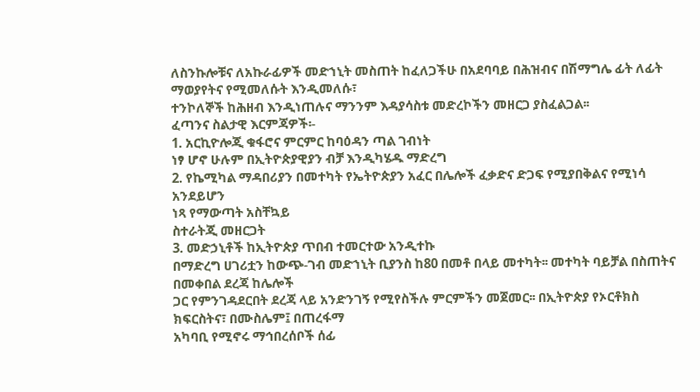ለስንኩሎቹና ለአኩራፊዎች መድኀኒት መስጠት ከፈለጋችሁ በአደባባይ በሕዝብና በሽማግሌ ፊት ለፊት ማወያየትና የሚመለሱት እንዲመለሱ፣
ተንኮለኞች ከሕዘብ እንዲነጠሉና ማንንም እዳያሳስቱ መድረኮችን መዘርጋ ያስፈልጋል፡፡
ፈጣንና ስልታዊ እርምጃዎች፡-
1. አርኪዮሎጂ ቁፋሮና ምርምር ከባዕዳን ጣል ገብነት
ነፃ ሆኖ ሁሉም በኢትዮጵያዊያን ብቻ እንዲካሄዱ ማድረግ
2. የኬሚካል ማዳበሪያን በመተካት የኤትዮጵያን አፈር በሌሎች ፈቃድና ድጋፍ የሚያበቅልና የሚነሳ አንደይሆን
ነጻ የማውጣት አስቸኳይ
ስተራትጂ መዘርጋት
3. መድኃኒቶች ከኢትዮጵያ ጥበብ ተመርተው አንዲተኩ
በማድረግ ሀገሪቷን ከውጭ-ገብ መድኀኒት ቢያንስ ከ80 በመቶ በላይ መተካት፡፡ መተካት ባይቻል በስጠትና በመቀበል ደረጃ ከሌሎች
ጋር የምንገዳደርበት ደረጃ ላይ አንድንገኝ የሚየስችሉ ምርምችን መጀመር፡፡ በኢትዮጵያ የኦርቶክስ ክፍርስትና፣ በሙስሌም፤ በጠረፋማ
አካባቢ የሚኖሩ ማኅበረሰቦች ሰፊ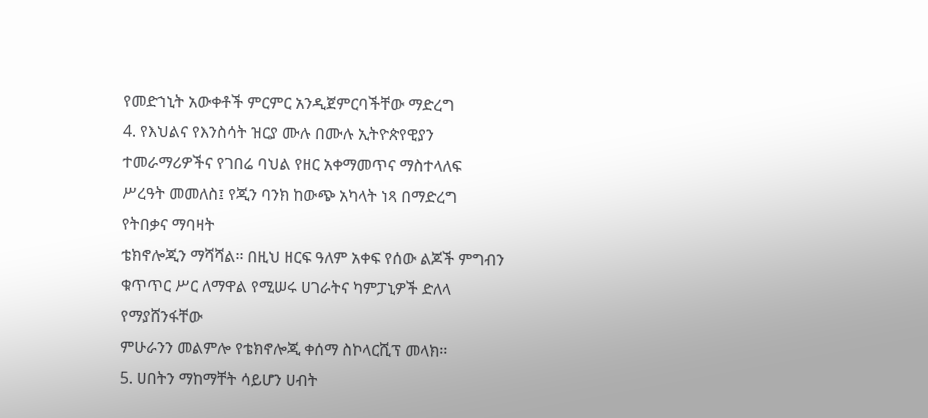የመድኀኒት አውቀቶች ምርምር አንዲጀምርባችቸው ማድረግ
4. የእህልና የእንስሳት ዝርያ ሙሉ በሙሉ ኢትዮጵየዊያን
ተመራማሪዎችና የገበሬ ባህል የዘር አቀማመጥና ማስተላለፍ ሥረዓት መመለስ፤ የጂን ባንክ ከውጭ አካላት ነጻ በማድረግ የትበቃና ማባዛት
ቴክኖሎጂን ማሻሻል፡፡ በዚህ ዘርፍ ዓለም አቀፍ የሰው ልጆች ምግብን ቁጥጥር ሥር ለማዋል የሚሠሩ ሀገራትና ካምፓኒዎች ድለላ የማያሸንፋቸው
ምሁራንን መልምሎ የቴክኖሎጂ ቀሰማ ስኮላርሺፕ መላክ፡፡
5. ሀበትን ማከማቸት ሳይሆን ሀብት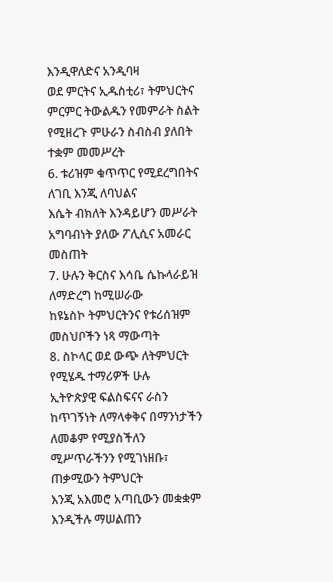እንዲዋለድና አንዲባዛ
ወደ ምርትና ኢዱስቲሪ፣ ትምህርትና ምርምር ትውልዱን የመምራት ስልት የሚዘረጉ ምሁራን ስብስብ ያለበት ተቋም መመሥረት
6. ቱሪዝም ቁጥጥር የሚደረግበትና ለገቢ እንጂ ለባህልና
እሴት ብክለት እንዳይሆን መሥራት አግባብነት ያለው ፖሊሲና አመራር
መስጠት
7. ሁሉን ቅርስና እሳቤ ሴኩላራይዝ ለማድረግ ከሚሠራው
ከዩኔስኮ ትምህርትንና የቱሪሰዝም መስህቦችን ነጻ ማውጣት
8. ስኮላር ወደ ውጭ ለትምህርት የሚሄዱ ተማሪዎች ሁሉ
ኢትዮጵያዊ ፍልስፍናና ራስን ከጥገኝነት ለማላቀቅና በማንነታችን ለመቆም የሚያስችለን ሚሥጥራችንን የሚገነዘቡ፣ ጠቃሚውን ትምህርት
እንጂ አእመሮ አጣቢውን መቋቋም እንዲችሉ ማሠልጠን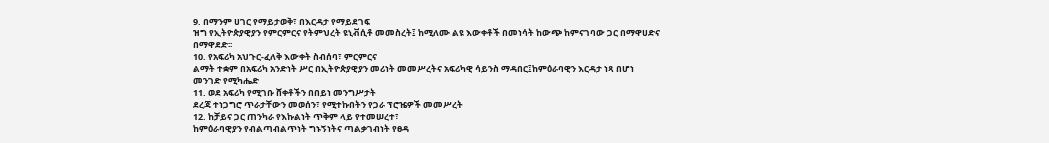9. በማንም ሀገር የማይታወቅ፣ በእርዳታ የማይደገፍ
ዝግ የኢትዮጵያዊያን የምርምርና የትምህረት ዩኒቭሲቶ መመስረት፤ ከሚለሙ ልዩ እውቀቶች በመነሳት ከውጭ ከምናገባው ጋር በማዋሀድና
በማዋደድ፡፡
10. የአፍሪካ አህጉር-ፈለቅ እውቀት ስብሰባ፣ ምርምርና
ልማት ተቋም በአፍሪካ አንድነት ሥር በኢትዮጵያዊያን መሪነት መመሥረትና አፍሪካዊ ሳይንስ ማዳበር፤ከምዕራባዊን እርዳታ ነጻ በሆነ
መንገድ የሚካሔድ
11. ወደ አፍሪካ የሚገቡ ሸቀቶችን በበይነ መንግሥታት
ደረጃ ተነጋግሮ ጥራታቸውን መወሰን፣ የሚተኩበትን የጋራ ፕሮዤዎች መመሥረት
12. ከቻይና ጋር ጠንካራ የእኩልነት ጥቅም ላይ የተመሠረተ፣
ከምዕራባዊያን የብልጣብልጥነት ግኑኝነትና ጣልቃገብነት የፀዳ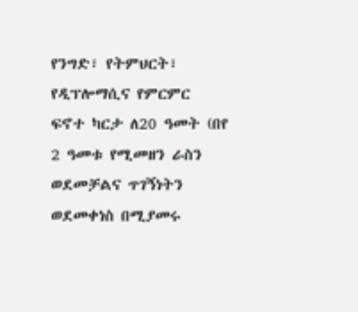የንግድ፣ የትምህርት፣ የዲፕሎማሲና የምርምር
ፍኖተ ካርታ ለ20 ዓመት (በየ 2 ዓመቱ የሚመዘን ራስን ወደመቻልና ጥገኝነትን ወደመቀነስ በሚያመሩ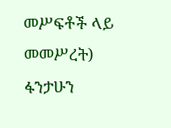መሥፍቶች ላይ መመሥረት)
ፋንታሁን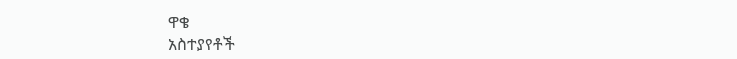ዋቄ
አስተያየቶች